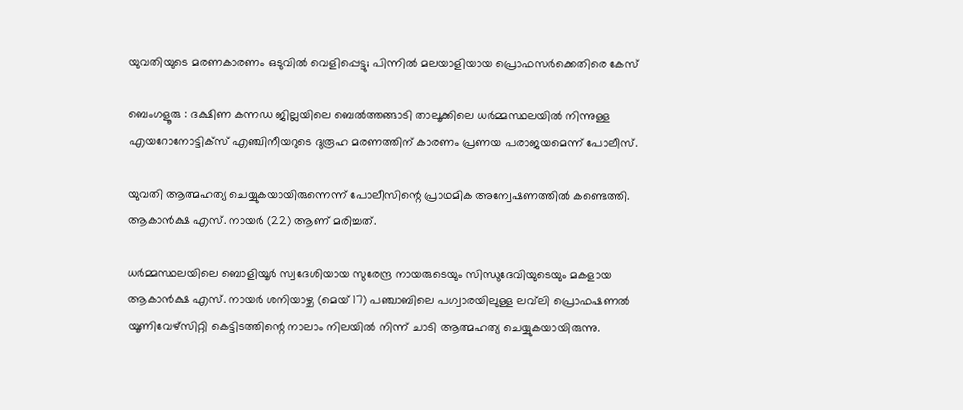യുവതിയുടെ മരണകാരണം ഒടുവിൽ വെളിപ്പെട്ടു; പിന്നിൽ മലയാളിയായ പ്രൊഫസർക്കെതിരെ കേസ്

ബെംഗളൂരു : ദക്ഷിണ കന്നഡ ജില്ലയിലെ ബെൽത്തങ്ങാടി താലൂക്കിലെ ധർമ്മസ്ഥലയിൽ നിന്നുള്ള എയറോനോട്ടിക്സ് എഞ്ചിനീയറുടെ ദുരൂഹ മരണത്തിന് കാരണം പ്രണയ പരാജയമെന്ന് പോലീസ്.

യുവതി ആത്മഹത്യ ചെയ്യുകയായിരുന്നെന്ന് പോലീസിന്റെ പ്രാഥമിക അന്വേഷണത്തിൽ കണ്ടെത്തി. ആകാൻക്ഷ എസ്. നായർ (22) ആണ് മരിച്ചത്.

ധർമ്മസ്ഥലയിലെ ബൊളിയൂർ സ്വദേശിയായ സുരേന്ദ്ര നായരുടെയും സിന്ധുദേവിയുടെയും മകളായ ആകാൻക്ഷ എസ്. നായർ ശനിയാഴ്ച (മെയ് 17) പഞ്ചാബിലെ പഗ്വാരയിലുള്ള ലവ്‌ലി പ്രൊഫഷണൽ യൂണിവേഴ്‌സിറ്റി കെട്ടിടത്തിന്റെ നാലാം നിലയിൽ നിന്ന് ചാടി ആത്മഹത്യ ചെയ്യുകയായിരുന്നു.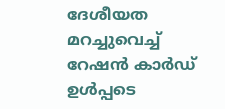ദേശീയത മറച്ചുവെച്ച് റേഷൻ കാർഡ് ഉള്‍പ്പടെ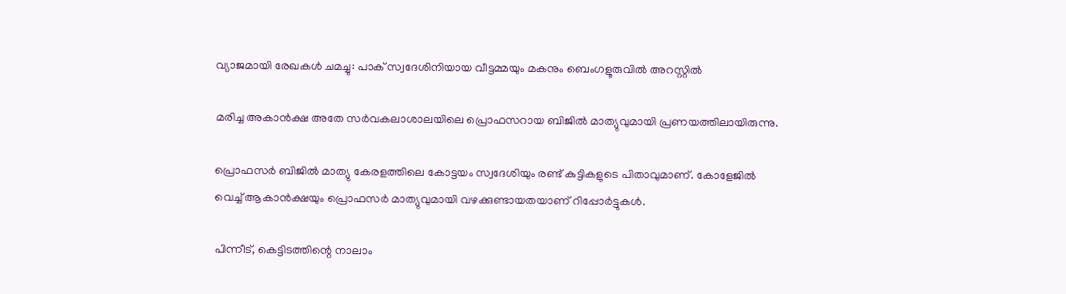വ്യാജമായി രേഖകൾ ചമച്ചു: പാക് സ്വദേശിനിയായ വീട്ടമ്മയും മകനും ബെംഗളൂരുവിൽ അറസ്റ്റിൽ

മരിച്ച അകാൻക്ഷ അതേ സർവകലാശാലയിലെ പ്രൊഫസറായ ബിജിൽ മാത്യുവുമായി പ്രണയത്തിലായിരുന്നു.

പ്രൊഫസർ ബിജിൽ മാത്യു കേരളത്തിലെ കോട്ടയം സ്വദേശിയും രണ്ട് കുട്ടികളുടെ പിതാവുമാണ്. കോളേജിൽ വെച്ച് ആകാൻക്ഷയും പ്രൊഫസർ മാത്യുവുമായി വഴക്കുണ്ടായതയാണ് റിപ്പോർട്ടുകൾ.

പിന്നീട്, കെട്ടിടത്തിന്റെ നാലാം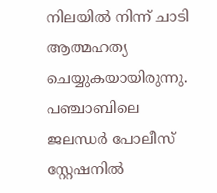നിലയിൽ നിന്ന് ചാടി ആത്മഹത്യ ചെയ്യുകയായിരുന്നു. പഞ്ചാബിലെ ജലന്ധർ പോലീസ് സ്റ്റേഷനിൽ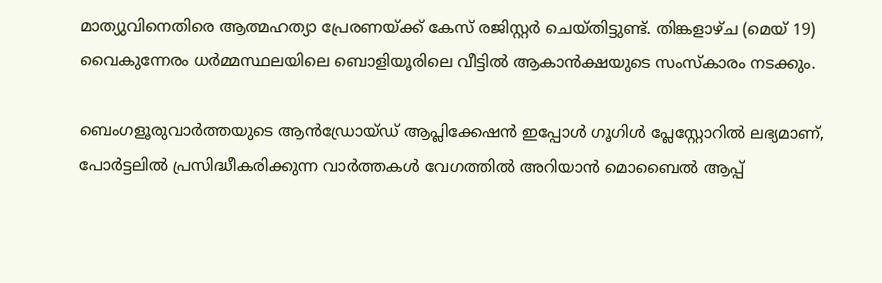മാത്യുവിനെതിരെ ആത്മഹത്യാ പ്രേരണയ്ക്ക് കേസ് രജിസ്റ്റർ ചെയ്തിട്ടുണ്ട്. തിങ്കളാഴ്ച (മെയ് 19) വൈകുന്നേരം ധർമ്മസ്ഥലയിലെ ബൊളിയൂരിലെ വീട്ടിൽ ആകാൻക്ഷയുടെ സംസ്കാരം നടക്കും.

ബെംഗളൂരുവാർത്തയുടെ ആൻഡ്രോയ്ഡ് ആപ്ലിക്കേഷൻ ഇപ്പോൾ ഗൂഗിൾ പ്ലേസ്റ്റോറിൽ ലഭ്യമാണ്, പോർട്ടലിൽ പ്രസിദ്ധീകരിക്കുന്ന വാർത്തകൾ വേഗത്തിൽ അറിയാൻ മൊബൈൽ ആപ്പ്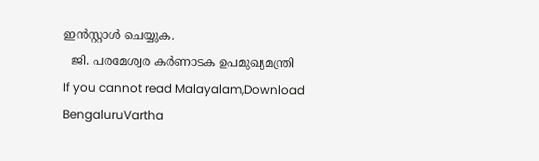ഇൻസ്റ്റാൾ ചെയ്യുക.
  ജി. പരമേശ്വര കർണാടക ഉപമുഖ്യമന്ത്രി
If you cannot read Malayalam,Download BengaluruVartha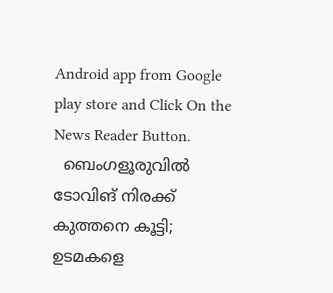Android app from Google play store and Click On the News Reader Button.
  ബെംഗളൂരുവിൽ ടോവിങ് നിരക്ക് കുത്തനെ കൂട്ടി; ഉടമകളെ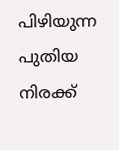പിഴിയുന്ന പുതിയ നിരക്ക്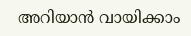അറിയാൻ വായിക്കാം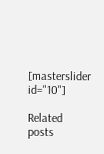[masterslider id="10"]

Related posts